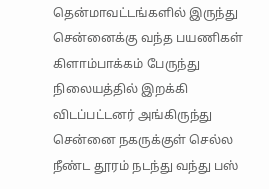தென்மாவட்டங்களில் இருந்து சென்னைக்கு வந்த பயணிகள் கிளாம்பாக்கம் பேருந்து நிலையத்தில் இறக்கி விடப்பட்டனர் அங்கிருந்து சென்னை நகருக்குள் செல்ல நீண்ட தூரம் நடந்து வந்து பஸ்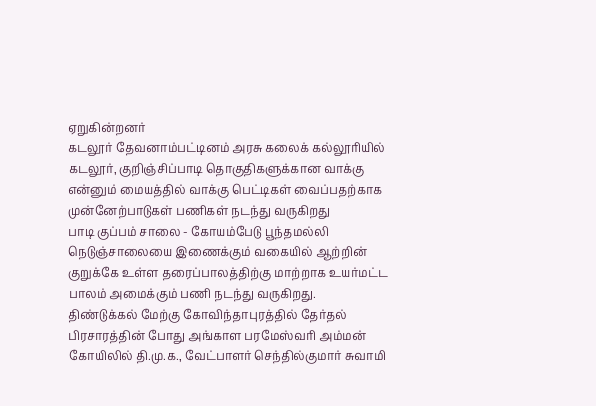ஏறுகின்றனர்
கடலூர் தேவனாம்பட்டினம் அரசு கலைக் கல்லூரியில் கடலூர், குறிஞ்சிப்பாடி தொகுதிகளுக்கான வாக்கு என்னும் மையத்தில் வாக்கு பெட்டிகள் வைப்பதற்காக முன்னேற்பாடுகள் பணிகள் நடந்து வருகிறது
பாடி குப்பம் சாலை - கோயம்பேடு பூந்தமல்லி நெடுஞ்சாலையை இணைக்கும் வகையில் ஆற்றின் குறுக்கே உள்ள தரைப்பாலத்திற்கு மாற்றாக உயர்மட்ட பாலம் அமைக்கும் பணி நடந்து வருகிறது.
திண்டுக்கல் மேற்கு கோவிந்தாபுரத்தில் தேர்தல் பிரசாரத்தின் போது அங்காள பரமேஸ்வரி அம்மன் கோயிலில் தி.மு.க., வேட்பாளர் செந்தில்குமார் சுவாமி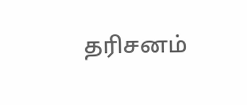தரிசனம்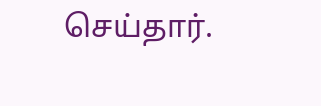செய்தார்.